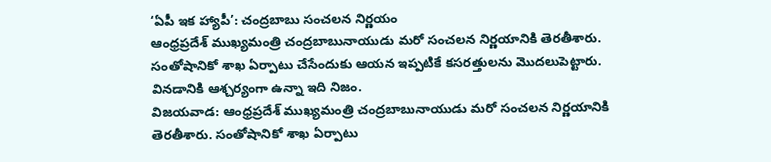‘ఏపీ ఇక హ్యాపీ’: చంద్రబాబు సంచలన నిర్ణయం
ఆంధ్రప్రదేశ్ ముఖ్యమంత్రి చంద్రబాబునాయుడు మరో సంచలన నిర్ణయానికి తెరతీశారు. సంతోషానికో శాఖ ఏర్పాటు చేసేందుకు ఆయన ఇప్పటికే కసరత్తులను మొదలుపెట్టారు. వినడానికి ఆశ్చర్యంగా ఉన్నా ఇది నిజం.
విజయవాడ: ఆంధ్రప్రదేశ్ ముఖ్యమంత్రి చంద్రబాబునాయుడు మరో సంచలన నిర్ణయానికి తెరతీశారు. సంతోషానికో శాఖ ఏర్పాటు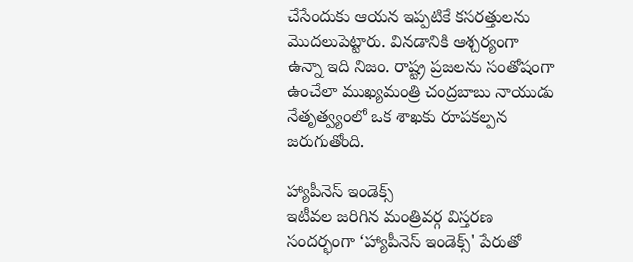చేసేందుకు ఆయన ఇప్పటికే కసరత్తులను మొదలుపెట్టారు. వినడానికి ఆశ్చర్యంగా ఉన్నా ఇది నిజం. రాష్ట్ర ప్రజలను సంతోషంగా ఉంచేలా ముఖ్యమంత్రి చంద్రబాబు నాయుడు నేతృత్వ్యంలో ఒక శాఖకు రూపకల్పన జరుగుతోంది.

హ్యాపీనెస్ ఇండెక్స్
ఇటీవల జరిగిన మంత్రివర్గ విస్తరణ సందర్భంగా ‘హ్యాపీనెస్ ఇండెక్స్' పేరుతో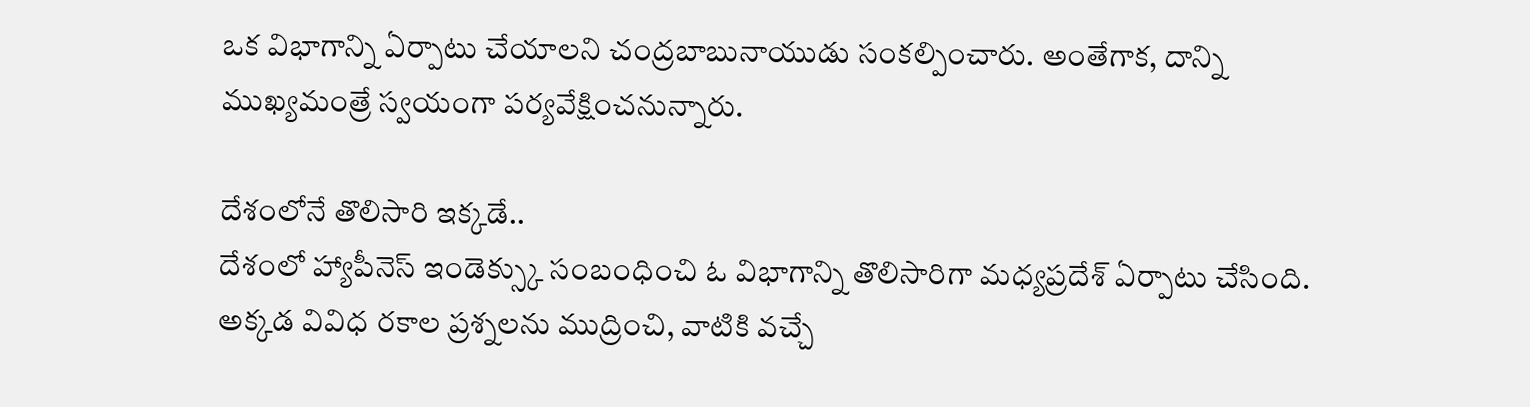ఒక విభాగాన్ని ఏర్పాటు చేయాలని చంద్రబాబునాయుడు సంకల్పించారు. అంతేగాక, దాన్ని ముఖ్యమంత్రే స్వయంగా పర్యవేక్షించనున్నారు.

దేశంలోనే తొలిసారి ఇక్కడే..
దేశంలో హ్యాపీనెస్ ఇండెక్స్కు సంబంధించి ఓ విభాగాన్ని తొలిసారిగా మధ్యప్రదేశ్ ఏర్పాటు చేసింది. అక్కడ వివిధ రకాల ప్రశ్నలను ముద్రించి, వాటికి వచ్చే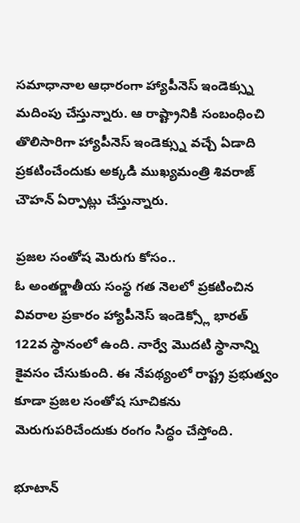సమాధానాల ఆధారంగా హ్యాపీనెస్ ఇండెక్స్ను మదింపు చేస్తున్నారు. ఆ రాష్ట్రానికి సంబంధించి తొలిసారిగా హ్యాపీనెస్ ఇండెక్స్ను వచ్చే ఏడాది ప్రకటించేందుకు అక్కడి ముఖ్యమంత్రి శివరాజ్ చౌహన్ ఏర్పాట్లు చేస్తున్నారు.

ప్రజల సంతోష మెరుగు కోసం..
ఓ అంతర్జాతీయ సంస్థ గత నెలలో ప్రకటించిన వివరాల ప్రకారం హ్యాపీనెస్ ఇండెక్స్లో భారత్ 122వ స్థానంలో ఉంది. నార్వే మొదటి స్థానాన్ని కైవసం చేసుకుంది. ఈ నేపథ్యంలో రాష్ట్ర ప్రభుత్వం కూడా ప్రజల సంతోష సూచికను మెరుగుపరిచేందుకు రంగం సిద్ధం చేస్తోంది.

భూటాన్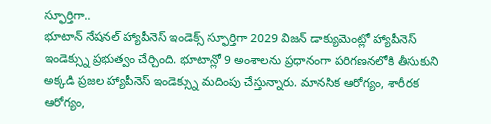స్ఫూర్తిగా..
భూటాన్ నేషనల్ హ్యాపీనెస్ ఇండెక్స్ స్ఫూర్తిగా 2029 విజన్ డాక్యుమెంట్లో హ్యాపీనెస్ ఇండెక్స్ను ప్రభుత్వం చేర్చింది. భూటాన్లో 9 అంశాలను ప్రధానంగా పరిగణనలోకి తీసుకుని అక్కడి ప్రజల హ్యాపీనెస్ ఇండెక్స్ను మదింపు చేస్తున్నారు. మానసిక ఆరోగ్యం, శారీరక ఆరోగ్యం,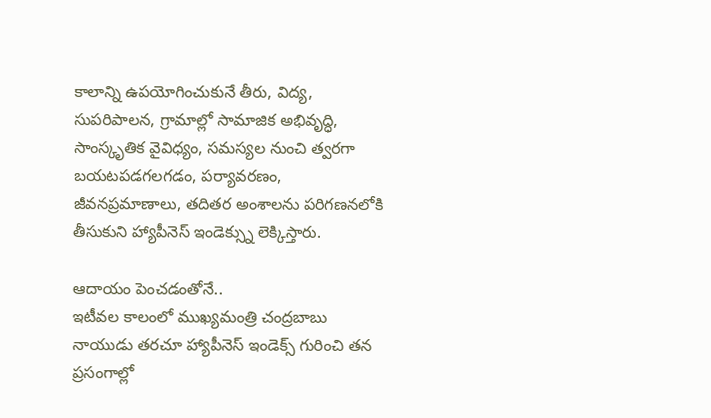కాలాన్ని ఉపయోగించుకునే తీరు, విద్య, సుపరిపాలన, గ్రామాల్లో సామాజిక అభివృద్ధి, సాంస్కృతిక వైవిధ్యం, సమస్యల నుంచి త్వరగా బయటపడగలగడం, పర్యావరణం, జీవనప్రమాణాలు, తదితర అంశాలను పరిగణనలోకి తీసుకుని హ్యాపీనెస్ ఇండెక్స్ను లెక్కిస్తారు.

ఆదాయం పెంచడంతోనే..
ఇటీవల కాలంలో ముఖ్యమంత్రి చంద్రబాబు నాయుడు తరచూ హ్యాపీనెస్ ఇండెక్స్ గురించి తన ప్రసంగాల్లో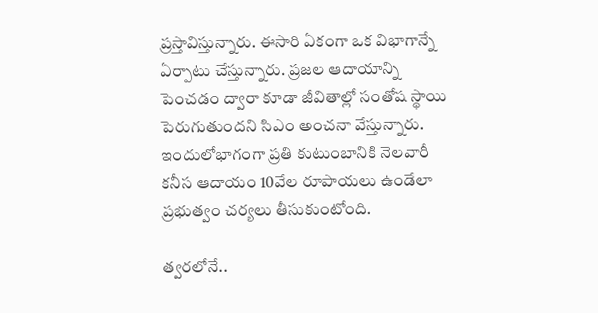ప్రస్తావిస్తున్నారు. ఈసారి ఏకంగా ఒక విభాగాన్నే ఏర్పాటు చేస్తున్నారు. ప్రజల ఆదాయాన్ని పెంచడం ద్వారా కూడా జీవితాల్లో సంతోష స్థాయి పెరుగుతుందని సిఎం అంచనా వేస్తున్నారు. ఇందులోభాగంగా ప్రతి కుటుంబానికి నెలవారీ కనీస ఆదాయం 10వేల రూపాయలు ఉండేలా ప్రభుత్వం చర్యలు తీసుకుంటోంది.

త్వరలోనే..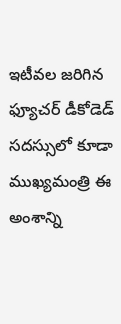ఇటీవల జరిగిన ఫ్యూచర్ డీకోడెడ్ సదస్సులో కూడా ముఖ్యమంత్రి ఈ అంశాన్ని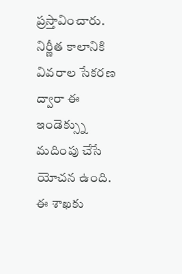ప్రస్తావించారు. నిర్ణీత కాలానికి వివరాల సేకరణ ద్వారా ఈ ఇండెక్స్ను మదింపు చేసే యోచన ఉంది. ఈ శాఖకు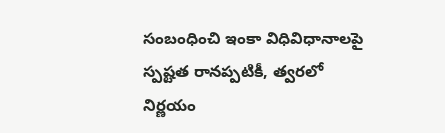సంబంధించి ఇంకా విధివిధానాలపై స్పష్టత రానప్పటికీ, త్వరలో నిర్ణయం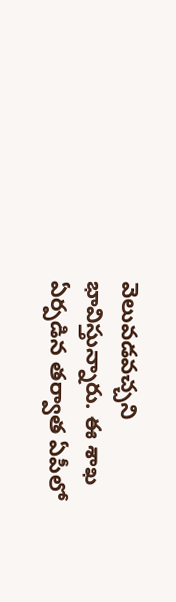వెలువడవచ్చని భావిస్తున్నారు. ఈ శాఖ ఏర్పడిన తర్వాత ఏపీలో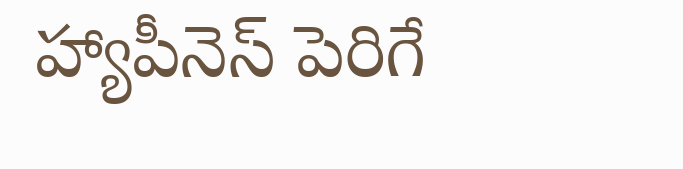హ్యాపీనెస్ పెరిగే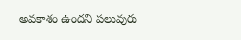అవకాశం ఉందని పలువురు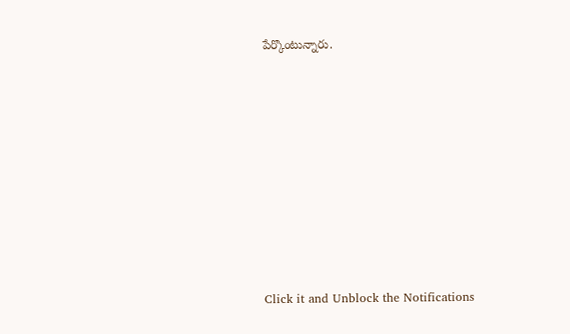పేర్కొంటున్నారు.












Click it and Unblock the Notifications